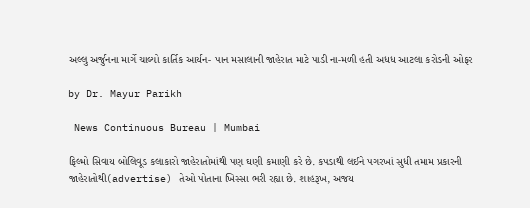અલ્લુ અર્જુનના માર્ગે ચાલ્યો કાર્તિક આર્યન- પાન મસાલાની જાહેરાત માટે પાડી ના-મળી હતી અધધ આટલા કરોડની ઓફર

by Dr. Mayur Parikh

 News Continuous Bureau | Mumbai

ફિલ્મો સિવાય બોલિવૂડ કલાકારો જાહેરાતોમાંથી પણ ઘણી કમાણી કરે છે. કપડાથી લઈને પગરખાં સુધી તમામ પ્રકારની જાહેરાતોથી(advertise) તેઓ પોતાના ખિસ્સા ભરી રહ્યા છે. શાહરૂખ, અજય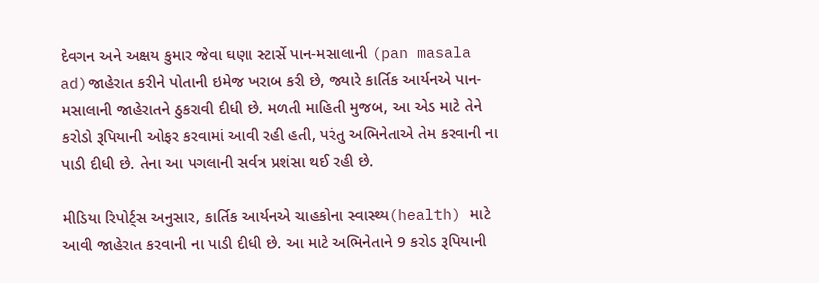દેવગન અને અક્ષય કુમાર જેવા ઘણા સ્ટાર્સે પાન-મસાલાની (pan masala ad)જાહેરાત કરીને પોતાની ઇમેજ ખરાબ કરી છે, જ્યારે કાર્તિક આર્યનએ પાન-મસાલાની જાહેરાતને ઠુકરાવી દીધી છે. મળતી માહિતી મુજબ, આ એડ માટે તેને કરોડો રૂપિયાની ઓફર કરવામાં આવી રહી હતી, પરંતુ અભિનેતાએ તેમ કરવાની ના પાડી દીધી છે. તેના આ પગલાની સર્વત્ર પ્રશંસા થઈ રહી છે.

મીડિયા રિપોર્ટ્સ અનુસાર, કાર્તિક આર્યનએ ચાહકોના સ્વાસ્થ્ય(health) માટે આવી જાહેરાત કરવાની ના પાડી દીધી છે. આ માટે અભિનેતાને 9 કરોડ રૂપિયાની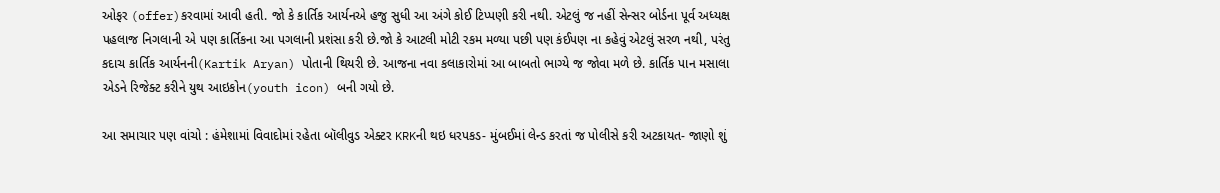ઓફર (offer)કરવામાં આવી હતી. જો કે કાર્તિક આર્યનએ હજુ સુધી આ અંગે કોઈ ટિપ્પણી કરી નથી. એટલું જ નહીં સેન્સર બોર્ડના પૂર્વ અધ્યક્ષ પહલાજ નિગલાની એ પણ કાર્તિકના આ પગલાની પ્રશંસા કરી છે.જો કે આટલી મોટી રકમ મળ્યા પછી પણ કંઈપણ ના કહેવું એટલું સરળ નથી, પરંતુ કદાચ કાર્તિક આર્યનની(Kartik Aryan) પોતાની થિયરી છે. આજના નવા કલાકારોમાં આ બાબતો ભાગ્યે જ જોવા મળે છે. કાર્તિક પાન મસાલા એડને રિજેક્ટ કરીને યુથ આઇકોન(youth icon) બની ગયો છે.

આ સમાચાર પણ વાંચો : હંમેશામાં વિવાદોમાં રહેતા બૉલીવુડ એક્ટર KRKની થઇ ધરપકડ- મુંબઈમાં લેન્ડ કરતાં જ પોલીસે કરી અટકાયત- જાણો શું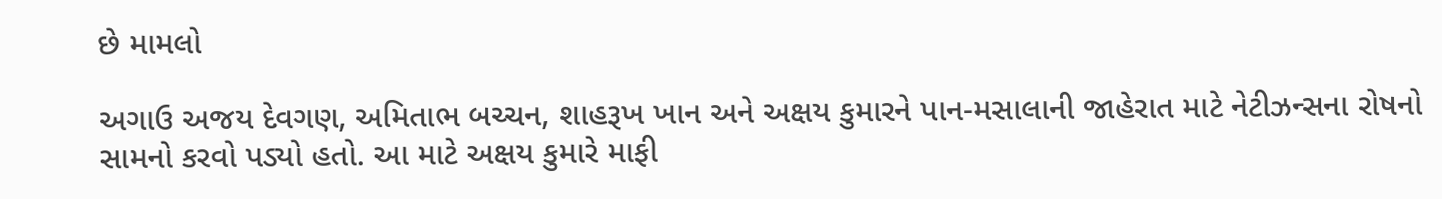છે મામલો

અગાઉ અજય દેવગણ, અમિતાભ બચ્ચન, શાહરૂખ ખાન અને અક્ષય કુમારને પાન-મસાલાની જાહેરાત માટે નેટીઝન્સના રોષનો સામનો કરવો પડ્યો હતો. આ માટે અક્ષય કુમારે માફી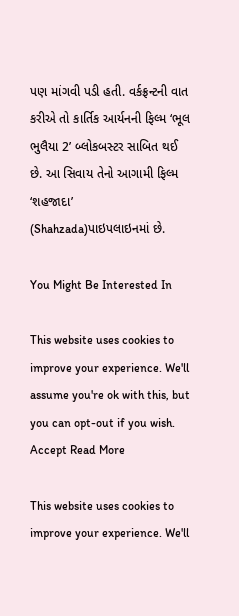પણ માંગવી પડી હતી. વર્કફ્રન્ટની વાત કરીએ તો કાર્તિક આર્યનની ફિલ્મ ‘ભૂલ ભુલૈયા 2’ બ્લોકબસ્ટર સાબિત થઈ છે. આ સિવાય તેનો આગામી ફિલ્મ ‘શહજાદા’ (Shahzada)પાઇપલાઇનમાં છે.

You Might Be Interested In

This website uses cookies to improve your experience. We'll assume you're ok with this, but you can opt-out if you wish. Accept Read More

This website uses cookies to improve your experience. We'll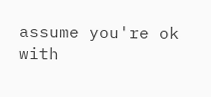assume you're ok with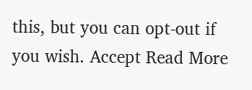this, but you can opt-out if you wish. Accept Read More